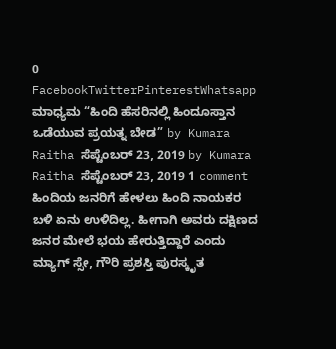0 FacebookTwitterPinterestWhatsapp ಮಾಧ್ಯಮ “ಹಿಂದಿ ಹೆಸರಿನಲ್ಲಿ ಹಿಂದೂಸ್ತಾನ ಒಡೆಯುವ ಪ್ರಯತ್ನ ಬೇಡ” by Kumara Raitha ಸೆಪ್ಟೆಂಬರ್ 23, 2019 by Kumara Raitha ಸೆಪ್ಟೆಂಬರ್ 23, 2019 1 comment ಹಿಂದಿಯ ಜನರಿಗೆ ಹೇಳಲು ಹಿಂದಿ ನಾಯಕರ ಬಳಿ ಏನು ಉಳಿದಿಲ್ಲ. ಹೀಗಾಗಿ ಅವರು ದಕ್ಷಿಣದ ಜನರ ಮೇಲೆ ಭಯ ಹೇರುತ್ತಿದ್ದಾರೆ ಎಂದು ಮ್ಯಾಗ್ ಸ್ಸೇ, ಗೌರಿ ಪ್ರಶಸ್ತಿ ಪುರಸ್ಕೃತ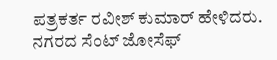ಪತ್ರಕರ್ತ ರವೀಶ್ ಕುಮಾರ್ ಹೇಳಿದರು. ನಗರದ ಸೆಂಟ್ ಜೋಸೆಫ್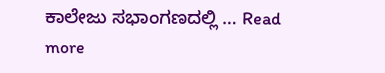ಕಾಲೇಜು ಸಭಾಂಗಣದಲ್ಲಿ … Read more